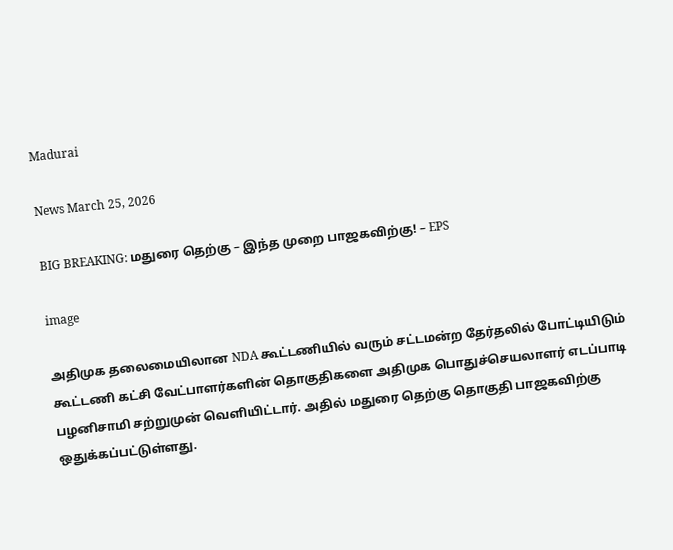Madurai

News March 25, 2026

BIG BREAKING: மதுரை தெற்கு – இந்த முறை பாஜகவிற்கு! – EPS

image

அதிமுக தலைமையிலான NDA கூட்டணியில் வரும் சட்டமன்ற தேர்தலில் போட்டியிடும் கூட்டணி கட்சி வேட்பாளர்களின் தொகுதிகளை அதிமுக பொதுச்செயலாளர் எடப்பாடி பழனிசாமி சற்றுமுன் வெளியிட்டார். அதில் மதுரை தெற்கு தொகுதி பாஜகவிற்கு ஒதுக்கப்பட்டுள்ளது.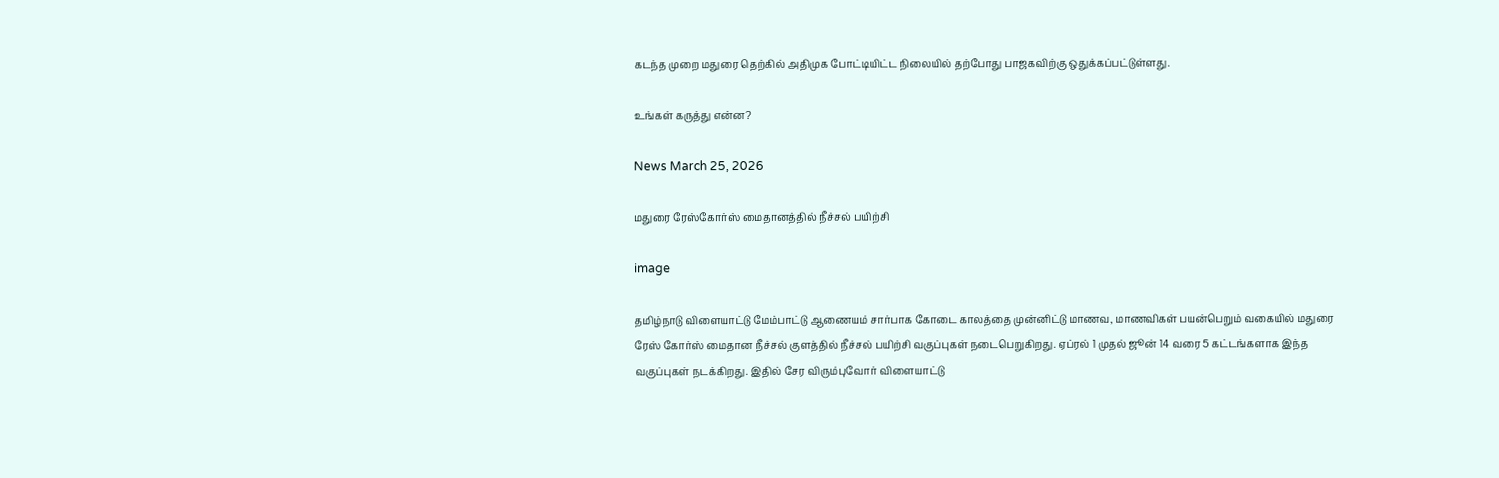கடந்த முறை மதுரை தெற்கில் அதிமுக போட்டியிட்ட நிலையில் தற்போது பாஜகவிற்கு ஒதுக்கப்பட்டுள்ளது.

உங்கள் கருத்து என்ன?

News March 25, 2026

மதுரை ரேஸ்கோர்ஸ் மைதானத்தில் நீச்சல் பயிற்சி

image

தமிழ்நாடு விளையாட்டு மேம்பாட்டு ஆணையம் சார்பாக கோடை காலத்தை முன்னிட்டு மாணவ, மாணவிகள் பயன்பெறும் வகையில் மதுரை ரேஸ் கோர்ஸ் மைதான நீச்சல் குளத்தில் நீச்சல் பயிற்சி வகுப்புகள் நடைபெறுகிறது. ஏப்ரல் 1 முதல் ஜூன் 14 வரை 5 கட்டங்களாக இந்த வகுப்புகள் நடக்கிறது. இதில் சேர விரும்புவோர் விளையாட்டு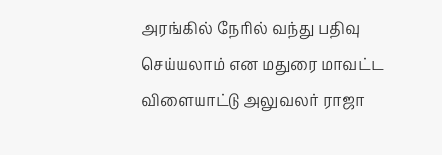அரங்கில் நேரில் வந்து பதிவு செய்யலாம் என மதுரை மாவட்ட விளையாட்டு அலுவலர் ராஜா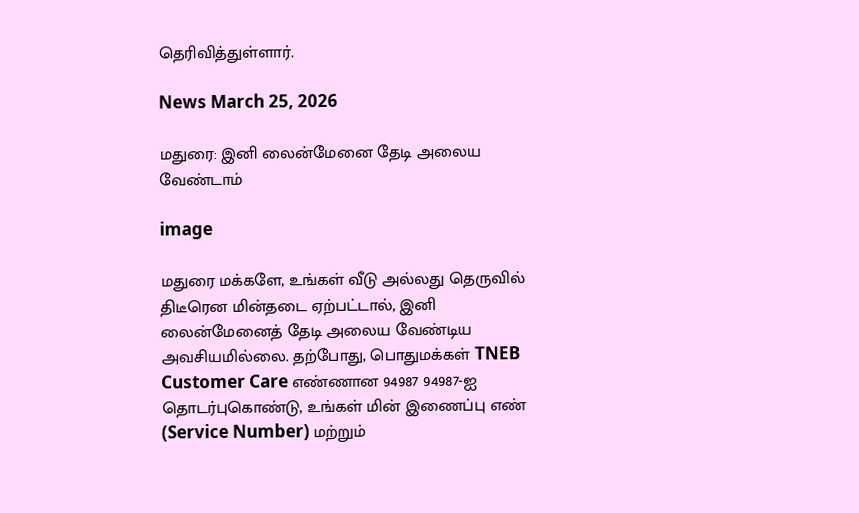தெரிவித்துள்ளார்.

News March 25, 2026

மதுரை: இனி லைன்மேனை தேடி அலைய வேண்டாம்

image

மதுரை மக்களே, உங்கள் வீடு அல்லது தெருவில் திடீரென மின்தடை ஏற்பட்டால், இனி லைன்மேனைத் தேடி அலைய வேண்டிய அவசியமில்லை. தற்போது, பொதுமக்கள் TNEB Customer Care எண்ணான 94987 94987-ஐ தொடர்புகொண்டு, உங்கள் மின் இணைப்பு எண் (Service Number) மற்றும்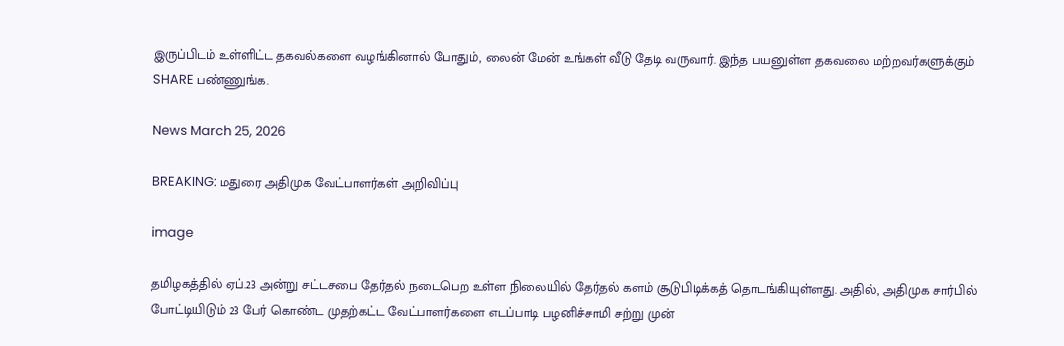இருப்பிடம் உள்ளிட்ட தகவல்களை வழங்கினால் போதும், லைன் மேன் உங்கள் வீடு தேடி வருவார். இந்த பயனுள்ள தகவலை மற்றவர்களுக்கும் SHARE பண்ணுங்க.

News March 25, 2026

BREAKING: மதுரை அதிமுக வேட்பாளர்கள் அறிவிப்பு

image

தமிழகத்தில் ஏப்.23 அன்று சட்டசபை தேர்தல் நடைபெற உள்ள நிலையில் தேர்தல் களம் சூடுபிடிக்கத் தொடங்கியுள்ளது. அதில், அதிமுக சார்பில் போட்டியிடும் 23 பேர் கொண்ட முதற்கட்ட வேட்பாளர்களை எடப்பாடி பழனிச்சாமி சற்று முன்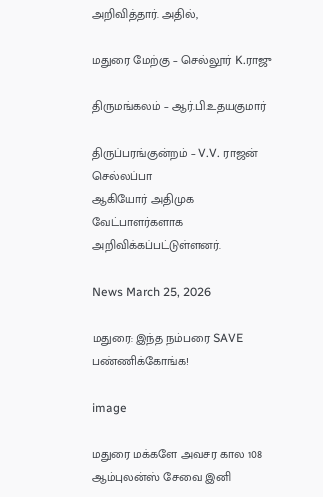அறிவித்தார். அதில்,

மதுரை மேற்கு – செல்லூர் K.ராஜு

திருமங்கலம் – ஆர்.பி.உதயகுமார்

திருப்பரங்குன்றம் – V.V. ராஜன் செல்லப்பா
ஆகியோர் அதிமுக வேட்பாளர்களாக அறிவிக்கப்பட்டுள்ளனர்.

News March 25, 2026

மதுரை: இந்த நம்பரை SAVE பண்ணிக்கோங்க!

image

மதுரை மக்களே அவசர கால 108 ஆம்புலன்ஸ் சேவை இனி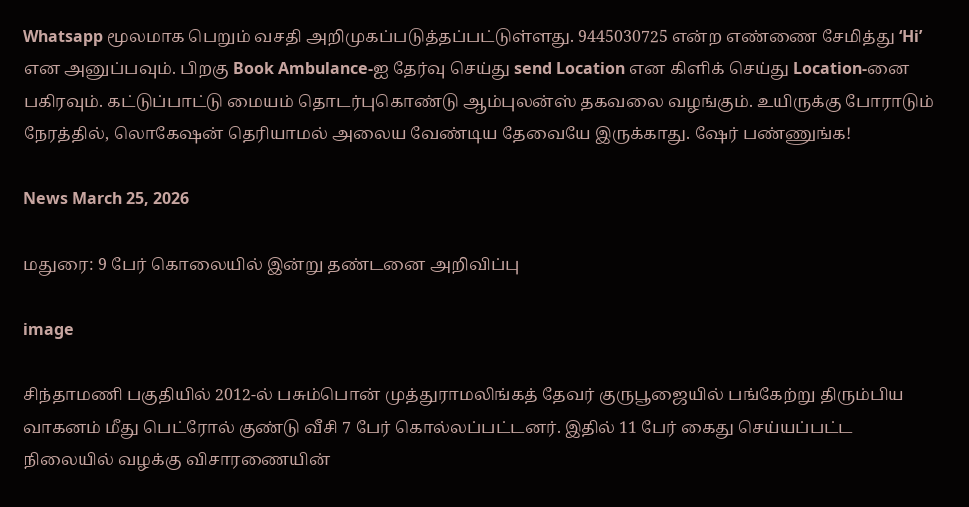Whatsapp மூலமாக பெறும் வசதி அறிமுகப்படுத்தப்பட்டுள்ளது. 9445030725 என்ற எண்ணை சேமித்து ‘Hi’ என அனுப்பவும். பிறகு Book Ambulance-ஐ தேர்வு செய்து send Location என கிளிக் செய்து Location-னை பகிரவும். கட்டுப்பாட்டு மையம் தொடர்புகொண்டு ஆம்புலன்ஸ் தகவலை வழங்கும். உயிருக்கு போராடும் நேரத்தில், லொகேஷன் தெரியாமல் அலைய வேண்டிய தேவையே இருக்காது. ஷேர் பண்ணுங்க!

News March 25, 2026

மதுரை: 9 பேர் கொலையில் இன்று தண்டனை அறிவிப்பு

image

சிந்தாமணி பகுதியில் 2012-ல் பசும்பொன் முத்துராமலிங்கத் தேவர் குருபூஜையில் பங்கேற்று திரும்பிய வாகனம் மீது பெட்ரோல் குண்டு வீசி 7 பேர் கொல்லப்பட்டனர். இதில் 11 பேர் கைது செய்யப்பட்ட நிலையில் வழக்கு விசாரணையின்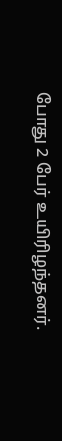போது 2 பேர் உயிரிழந்தனர்.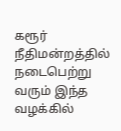கரூர் நீதிமன்றத்தில் நடைபெற்று வரும் இந்த வழக்கில்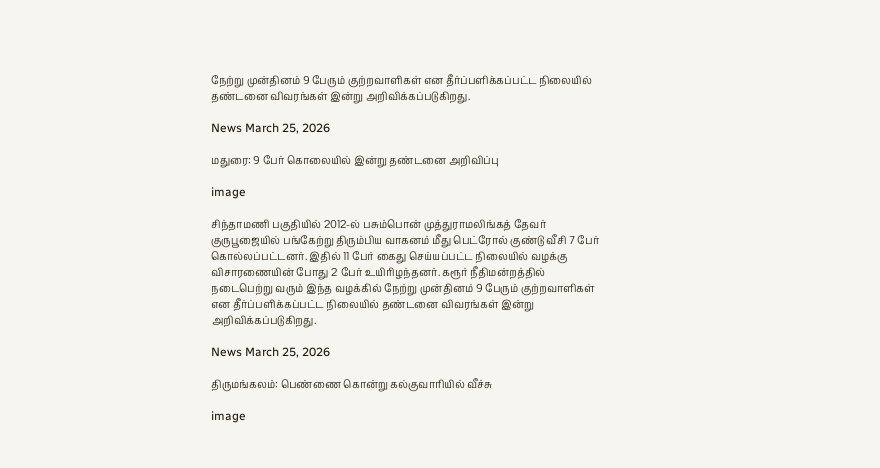நேற்று முன்தினம் 9 பேரும் குற்றவாளிகள் என தீர்ப்பளிக்கப்பட்ட நிலையில் தண்டனை விவரங்கள் இன்று அறிவிக்கப்படுகிறது.

News March 25, 2026

மதுரை: 9 பேர் கொலையில் இன்று தண்டனை அறிவிப்பு

image

சிந்தாமணி பகுதியில் 2012-ல் பசும்பொன் முத்துராமலிங்கத் தேவர் குருபூஜையில் பங்கேற்று திரும்பிய வாகனம் மீது பெட்ரோல் குண்டு வீசி 7 பேர் கொல்லப்பட்டனர். இதில் 11 பேர் கைது செய்யப்பட்ட நிலையில் வழக்கு விசாரணையின் போது 2 பேர் உயிரிழந்தனர். கரூர் நீதிமன்றத்தில் நடைபெற்று வரும் இந்த வழக்கில் நேற்று முன்தினம் 9 பேரும் குற்றவாளிகள் என தீர்ப்பளிக்கப்பட்ட நிலையில் தண்டனை விவரங்கள் இன்று அறிவிக்கப்படுகிறது.

News March 25, 2026

திருமங்கலம்: பெண்ணை கொன்று கல்குவாரியில் வீச்சு

image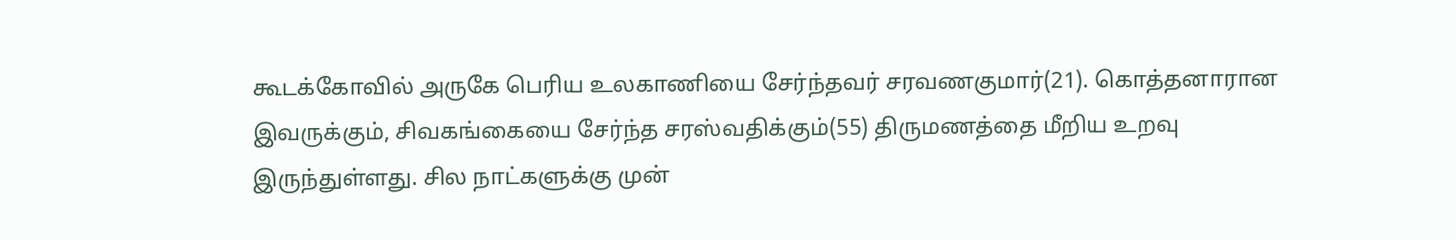கூடக்கோவில் அருகே பெரிய உலகாணியை சேர்ந்தவர் சரவணகுமார்(21). கொத்தனாரான இவருக்கும், சிவகங்கையை சேர்ந்த சரஸ்வதிக்கும்(55) திருமணத்தை மீறிய உறவு இருந்துள்ளது. சில நாட்களுக்கு முன்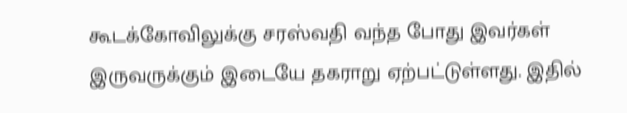கூடக்கோவிலுக்கு சரஸ்வதி வந்த போது இவர்கள் இருவருக்கும் இடையே தகராறு ஏற்பட்டுள்ளது. இதில்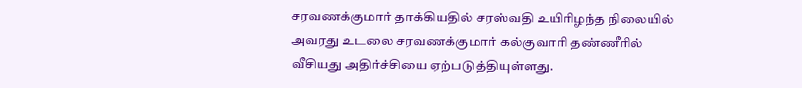சரவணக்குமார் தாக்கியதில் சரஸ்வதி உயிரிழந்த நிலையில் அவரது உடலை சரவணக்குமார் கல்குவாரி தண்ணீரில் வீசியது அதிர்ச்சியை ஏற்படுத்தியுள்ளது.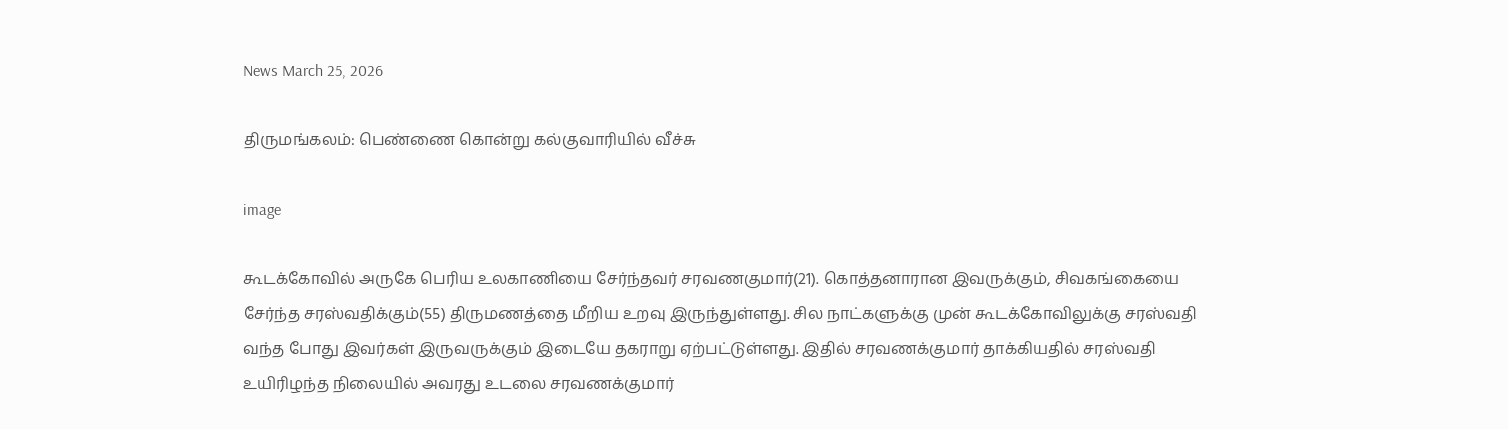News March 25, 2026

திருமங்கலம்: பெண்ணை கொன்று கல்குவாரியில் வீச்சு

image

கூடக்கோவில் அருகே பெரிய உலகாணியை சேர்ந்தவர் சரவணகுமார்(21). கொத்தனாரான இவருக்கும், சிவகங்கையை சேர்ந்த சரஸ்வதிக்கும்(55) திருமணத்தை மீறிய உறவு இருந்துள்ளது. சில நாட்களுக்கு முன் கூடக்கோவிலுக்கு சரஸ்வதி வந்த போது இவர்கள் இருவருக்கும் இடையே தகராறு ஏற்பட்டுள்ளது. இதில் சரவணக்குமார் தாக்கியதில் சரஸ்வதி உயிரிழந்த நிலையில் அவரது உடலை சரவணக்குமார்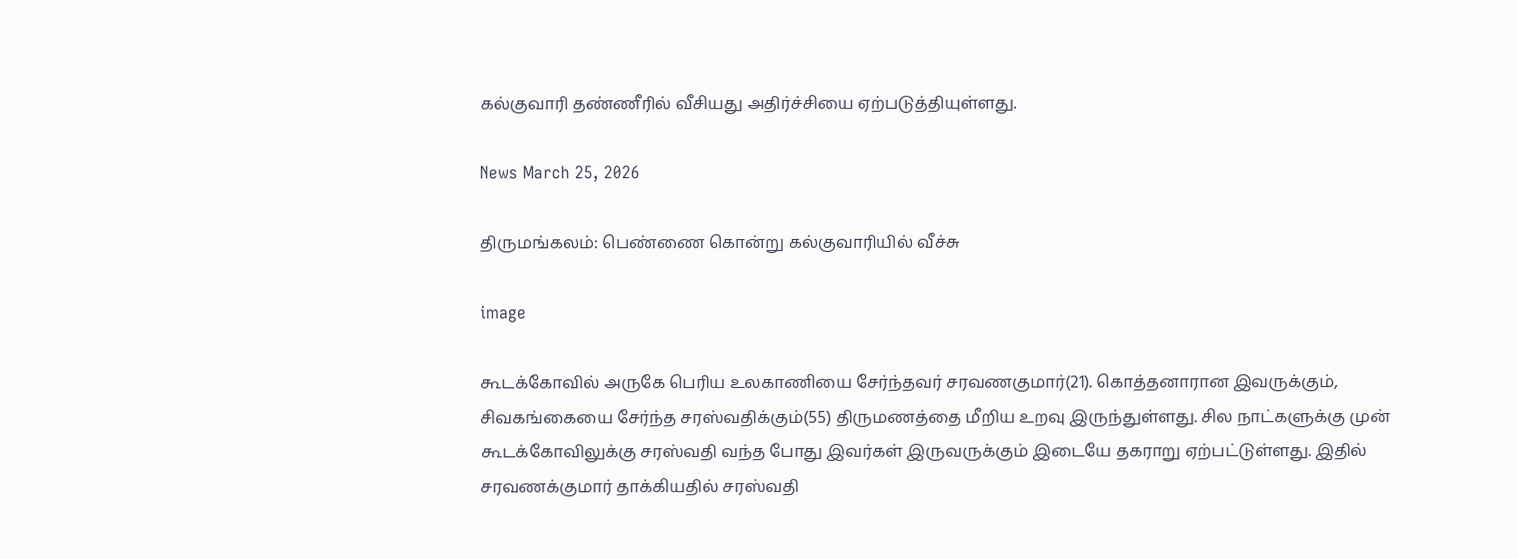கல்குவாரி தண்ணீரில் வீசியது அதிர்ச்சியை ஏற்படுத்தியுள்ளது.

News March 25, 2026

திருமங்கலம்: பெண்ணை கொன்று கல்குவாரியில் வீச்சு

image

கூடக்கோவில் அருகே பெரிய உலகாணியை சேர்ந்தவர் சரவணகுமார்(21). கொத்தனாரான இவருக்கும், சிவகங்கையை சேர்ந்த சரஸ்வதிக்கும்(55) திருமணத்தை மீறிய உறவு இருந்துள்ளது. சில நாட்களுக்கு முன் கூடக்கோவிலுக்கு சரஸ்வதி வந்த போது இவர்கள் இருவருக்கும் இடையே தகராறு ஏற்பட்டுள்ளது. இதில் சரவணக்குமார் தாக்கியதில் சரஸ்வதி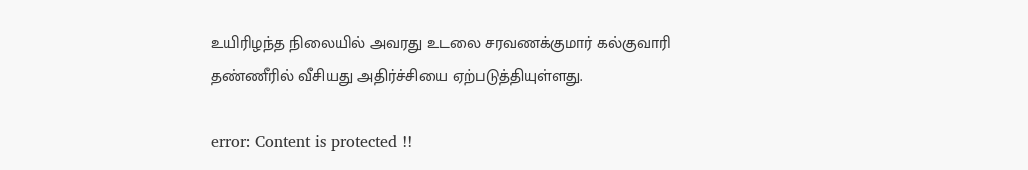உயிரிழந்த நிலையில் அவரது உடலை சரவணக்குமார் கல்குவாரி தண்ணீரில் வீசியது அதிர்ச்சியை ஏற்படுத்தியுள்ளது.

error: Content is protected !!